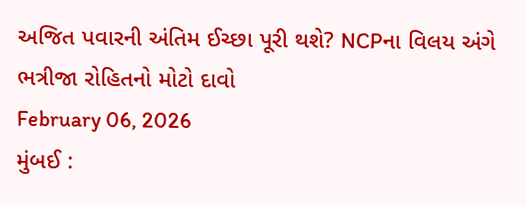અજિત પવારની અંતિમ ઈચ્છા પૂરી થશે? NCPના વિલય અંગે ભત્રીજા રોહિતનો મોટો દાવો
February 06, 2026
મુંબઈ :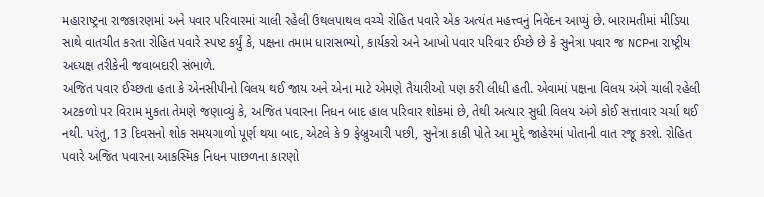મહારાષ્ટ્રના રાજકારણમાં અને પવાર પરિવારમાં ચાલી રહેલી ઉથલપાથલ વચ્ચે રોહિત પવારે એક અત્યંત મહત્ત્વનું નિવેદન આપ્યું છે. બારામતીમાં મીડિયા સાથે વાતચીત કરતા રોહિત પવારે સ્પષ્ટ કર્યું કે, પક્ષના તમામ ધારાસભ્યો, કાર્યકરો અને આખો પવાર પરિવાર ઈચ્છે છે કે સુનેત્રા પવાર જ NCPના રાષ્ટ્રીય અધ્યક્ષ તરીકેની જવાબદારી સંભાળે.
અજિત પવાર ઈચ્છતા હતા કે એનસીપીનો વિલય થઈ જાય અને એના માટે એમણે તૈયારીઓ પણ કરી લીધી હતી. એવામાં પક્ષના વિલય અંગે ચાલી રહેલી અટકળો પર વિરામ મુકતા તેમણે જણાવ્યું કે, અજિત પવારના નિધન બાદ હાલ પરિવાર શોકમાં છે, તેથી અત્યાર સુધી વિલય અંગે કોઈ સત્તાવાર ચર્ચા થઈ નથી. પરંતુ, 13 દિવસનો શોક સમયગાળો પૂર્ણ થયા બાદ, એટલે કે 9 ફેબ્રુઆરી પછી, સુનેત્રા કાકી પોતે આ મુદ્દે જાહેરમાં પોતાની વાત રજૂ કરશે. રોહિત પવારે અજિત પવારના આકસ્મિક નિધન પાછળના કારણો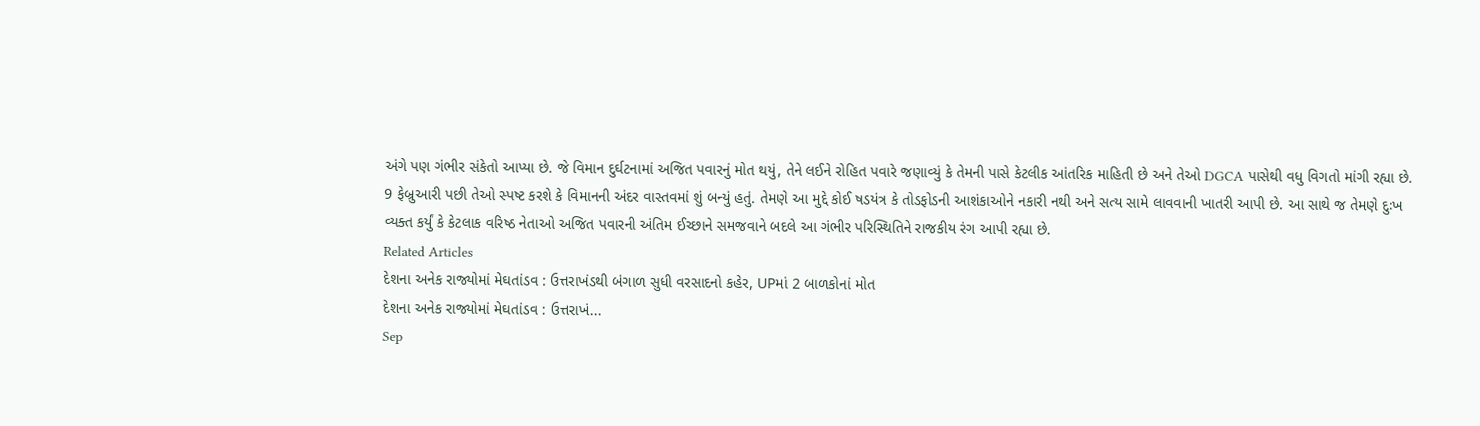અંગે પણ ગંભીર સંકેતો આપ્યા છે. જે વિમાન દુર્ઘટનામાં અજિત પવારનું મોત થયું, તેને લઈને રોહિત પવારે જણાવ્યું કે તેમની પાસે કેટલીક આંતરિક માહિતી છે અને તેઓ DGCA પાસેથી વધુ વિગતો માંગી રહ્યા છે.
9 ફેબ્રુઆરી પછી તેઓ સ્પષ્ટ કરશે કે વિમાનની અંદર વાસ્તવમાં શું બન્યું હતું. તેમણે આ મુદ્દે કોઈ ષડયંત્ર કે તોડફોડની આશંકાઓને નકારી નથી અને સત્ય સામે લાવવાની ખાતરી આપી છે. આ સાથે જ તેમણે દુઃખ વ્યક્ત કર્યું કે કેટલાક વરિષ્ઠ નેતાઓ અજિત પવારની અંતિમ ઈચ્છાને સમજવાને બદલે આ ગંભીર પરિસ્થિતિને રાજકીય રંગ આપી રહ્યા છે.
Related Articles
દેશના અનેક રાજ્યોમાં મેઘતાંડવ : ઉત્તરાખંડથી બંગાળ સુધી વરસાદનો કહેર, UPમાં 2 બાળકોનાં મોત
દેશના અનેક રાજ્યોમાં મેઘતાંડવ : ઉત્તરાખં...
Sep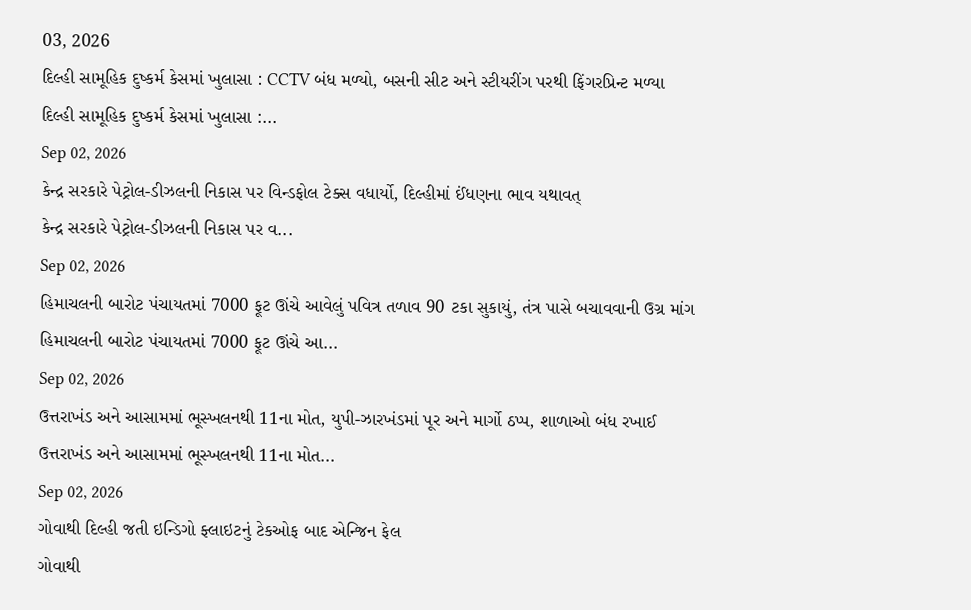03, 2026
દિલ્હી સામૂહિક દુષ્કર્મ કેસમાં ખુલાસા : CCTV બંધ મળ્યો, બસની સીટ અને સ્ટીયરીંગ પરથી ફિંગરપ્રિન્ટ મળ્યા
દિલ્હી સામૂહિક દુષ્કર્મ કેસમાં ખુલાસા :...
Sep 02, 2026
કેન્દ્ર સરકારે પેટ્રોલ-ડીઝલની નિકાસ પર વિન્ડફોલ ટેક્સ વધાર્યો, દિલ્હીમાં ઈંધણના ભાવ યથાવત્
કેન્દ્ર સરકારે પેટ્રોલ-ડીઝલની નિકાસ પર વ...
Sep 02, 2026
હિમાચલની બારોટ પંચાયતમાં 7000 ફૂટ ઊંચે આવેલું પવિત્ર તળાવ 90 ટકા સુકાયું, તંત્ર પાસે બચાવવાની ઉગ્ર માંગ
હિમાચલની બારોટ પંચાયતમાં 7000 ફૂટ ઊંચે આ...
Sep 02, 2026
ઉત્તરાખંડ અને આસામમાં ભૂસ્ખલનથી 11ના મોત, યુપી-ઝારખંડમાં પૂર અને માર્ગો ઠપ્પ, શાળાઓ બંધ રખાઈ
ઉત્તરાખંડ અને આસામમાં ભૂસ્ખલનથી 11ના મોત...
Sep 02, 2026
ગોવાથી દિલ્હી જતી ઇન્ડિગો ફ્લાઇટનું ટેકઓફ બાદ એન્જિન ફેલ
ગોવાથી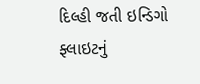દિલ્હી જતી ઇન્ડિગો ફ્લાઇટનું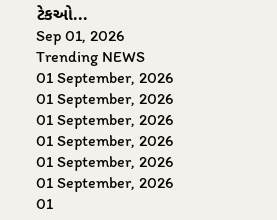ટેકઓ...
Sep 01, 2026
Trending NEWS
01 September, 2026
01 September, 2026
01 September, 2026
01 September, 2026
01 September, 2026
01 September, 2026
01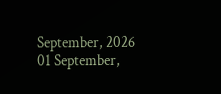September, 2026
01 September,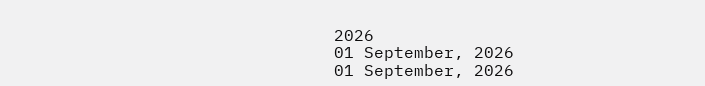2026
01 September, 2026
01 September, 2026